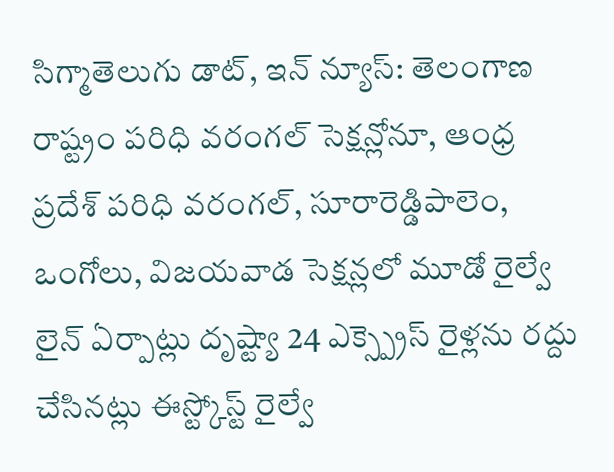సిగ్మాతెలుగు డాట్, ఇన్ న్యూస్: తెలంగాణ రాష్ట్రం పరిధి వరంగల్ సెక్షన్లోనూ, ఆంధ్ర ప్రదేశ్ పరిధి వరంగల్, సూరారెడ్డిపాలెం, ఒంగోలు, విజయవాడ సెక్షన్లలో మూడో రైల్వే లైన్ ఏర్పాట్లు దృష్ట్యా 24 ఎక్స్ప్రెస్ రైళ్లను రద్దు చేసినట్లు ఈస్ట్కోస్ట్ రైల్వే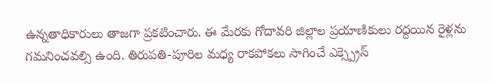ఉన్నతాధికారులు తాజగా ప్రకటించారు. ఈ మేరకు గోదావరి జిల్లాల ప్రయాణికులు రద్దయిన రైళ్లను గమనించవల్సి ఉంది. తిరుపతి-పూరిల మధ్య రాకపోకలు సాగించే ఎక్స్ప్రెస్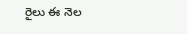రైలు ఈ నెల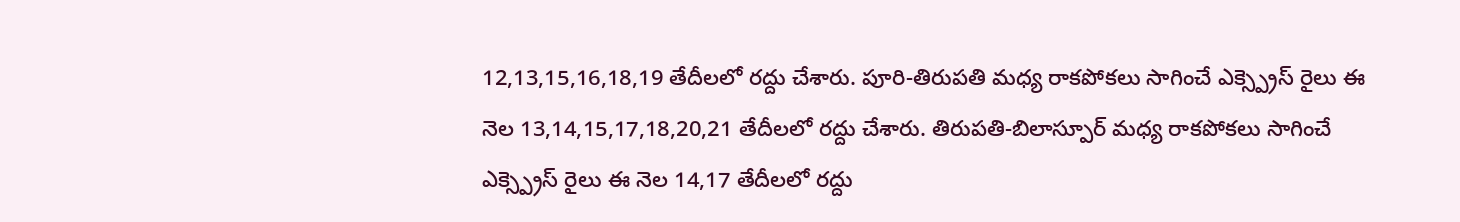12,13,15,16,18,19 తేదీలలో రద్దు చేశారు. పూరి-తిరుపతి మధ్య రాకపోకలు సాగించే ఎక్స్ప్రెస్ రైలు ఈ నెల 13,14,15,17,18,20,21 తేదీలలో రద్దు చేశారు. తిరుపతి-బిలాస్పూర్ మధ్య రాకపోకలు సాగించే ఎక్స్ప్రెస్ రైలు ఈ నెల 14,17 తేదీలలో రద్దు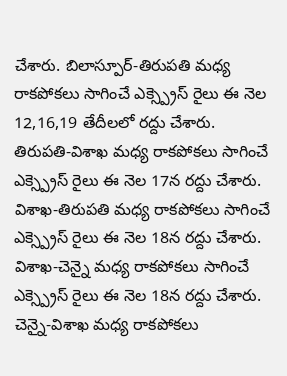చేశారు. బిలాస్పూర్-తిరుపతి మధ్య రాకపోకలు సాగించే ఎక్స్ప్రెస్ రైలు ఈ నెల 12,16,19 తేదీలలో రద్దు చేశారు. తిరుపతి-విశాఖ మధ్య రాకపోకలు సాగించే ఎక్స్ప్రెస్ రైలు ఈ నెల 17న రద్దు చేశారు. విశాఖ-తిరుపతి మధ్య రాకపోకలు సాగించే ఎక్స్ప్రెస్ రైలు ఈ నెల 18న రద్దు చేశారు. విశాఖ-చెన్నై మధ్య రాకపోకలు సాగించే ఎక్స్ప్రెస్ రైలు ఈ నెల 18న రద్దు చేశారు. చెన్నై-విశాఖ మధ్య రాకపోకలు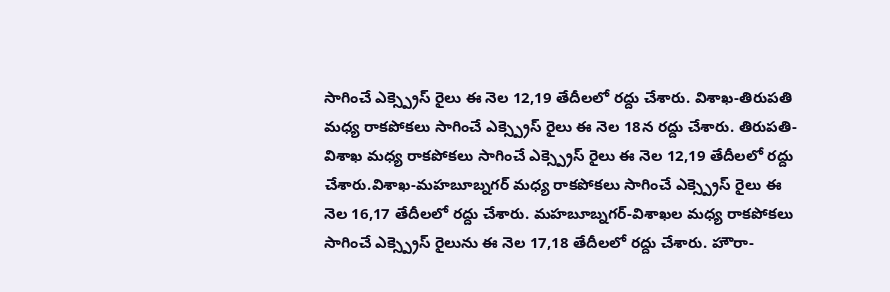సాగించే ఎక్స్ప్రెస్ రైలు ఈ నెల 12,19 తేదీలలో రద్దు చేశారు. విశాఖ-తిరుపతి మధ్య రాకపోకలు సాగించే ఎక్స్ప్రెస్ రైలు ఈ నెల 18న రద్దు చేశారు. తిరుపతి-విశాఖ మధ్య రాకపోకలు సాగించే ఎక్స్ప్రెస్ రైలు ఈ నెల 12,19 తేదీలలో రద్దు చేశారు.విశాఖ-మహబూబ్నగర్ మధ్య రాకపోకలు సాగించే ఎక్స్ప్రెస్ రైలు ఈ నెల 16,17 తేదీలలో రద్దు చేశారు. మహబూబ్నగర్-విశాఖల మధ్య రాకపోకలు సాగించే ఎక్స్ప్రెస్ రైలును ఈ నెల 17,18 తేదీలలో రద్దు చేశారు. హౌరా-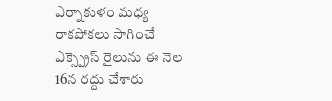ఎర్నాకుళం మధ్య రాకపోకలు సాగించే ఎక్స్ప్రెస్ రైలును ఈ నెల 16న రద్దు చేశారు